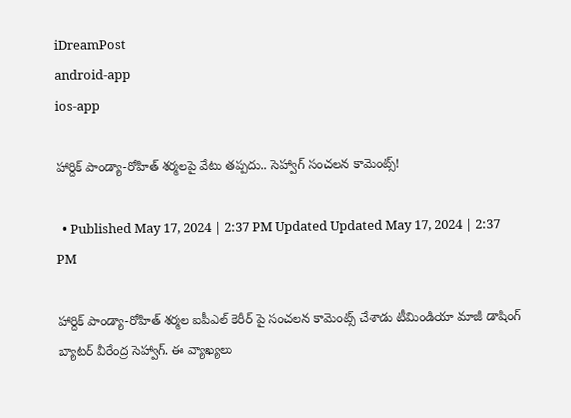iDreamPost
android-app
ios-app

హార్దిక్ పాండ్యా-రోహిత్ శర్మలపై వేటు తప్పదు.. సెహ్వాగ్ సంచలన కామెంట్స్!

  • Published May 17, 2024 | 2:37 PM Updated Updated May 17, 2024 | 2:37 PM

హార్దిక్ పాండ్యా-రోహిత్ శర్మల ఐపీఎల్ కెరీర్ పై సంచలన కామెంట్స్ చేశాడు టీమిండియా మాజీ డాషింగ్ బ్యాటర్ వీరేంద్ర సెహ్వాగ్. ఈ వ్యాఖ్యలు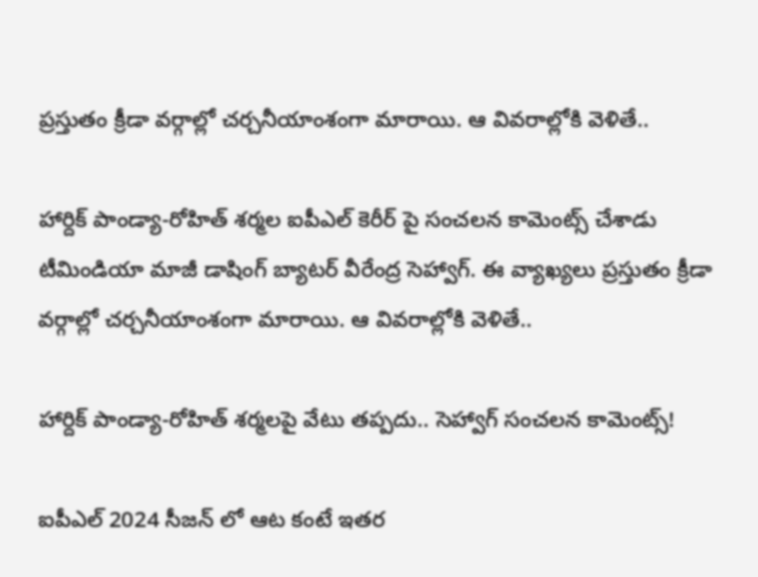ప్రస్తుతం క్రీడా వర్గాల్లో చర్చనీయాంశంగా మారాయి. ఆ వివరాల్లోకి వెళితే..

హార్దిక్ పాండ్యా-రోహిత్ శర్మల ఐపీఎల్ కెరీర్ పై సంచలన కామెంట్స్ చేశాడు టీమిండియా మాజీ డాషింగ్ బ్యాటర్ వీరేంద్ర సెహ్వాగ్. ఈ వ్యాఖ్యలు ప్రస్తుతం క్రీడా వర్గాల్లో చర్చనీయాంశంగా మారాయి. ఆ వివరాల్లోకి వెళితే..

హార్దిక్ పాండ్యా-రోహిత్ శర్మలపై వేటు తప్పదు.. సెహ్వాగ్ సంచలన కామెంట్స్!

ఐపీఎల్ 2024 సీజన్ లో ఆట కంటే ఇతర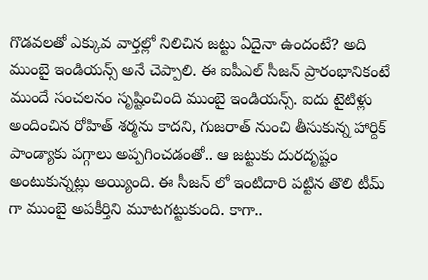గొడవలతో ఎక్కువ వార్తల్లో నిలిచిన జట్టు ఏదైనా ఉందంటే? అది ముంబై ఇండియన్స్ అనే చెప్పాలి. ఈ ఐపీఎల్ సీజన్ ప్రారంభానికంటే ముందే సంచలనం సృష్టించింది ముంబై ఇండియన్స్. ఐదు టైటిళ్లు అందించిన రోహిత్ శర్మను కాదని, గుజరాత్ నుంచి తీసుకున్న హార్దిక్ పాండ్యాకు పగ్గాలు అప్పగించడంతో.. ఆ జట్టుకు దురదృష్టం అంటుకున్నట్లు అయ్యింది. ఈ సీజన్ లో ఇంటిదారి పట్టిన తొలి టీమ్ గా ముంబై అపకీర్తిని మూటగట్టుకుంది. కాగా..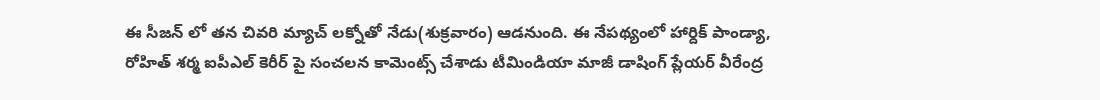ఈ సీజన్ లో తన చివరి మ్యాచ్ లక్నోతో నేడు(శుక్రవారం) ఆడనుంది. ఈ నేపథ్యంలో హార్దిక్ పాండ్యా, రోహిత్ శర్మ ఐపీఎల్ కెరీర్ పై సంచలన కామెంట్స్ చేశాడు టీమిండియా మాజీ డాషింగ్ ప్లేయర్ వీరేంద్ర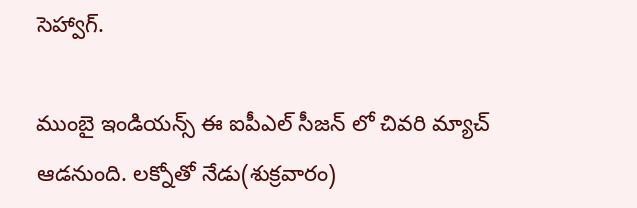సెహ్వాగ్.

ముంబై ఇండియన్స్ ఈ ఐపీఎల్ సీజన్ లో చివరి మ్యాచ్ ఆడనుంది. లక్నోతో నేడు(శుక్రవారం)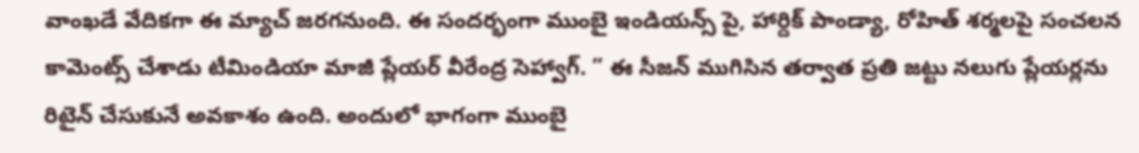వాంఖడే వేదికగా ఈ మ్యాచ్ జరగనుంది. ఈ సందర్భంగా ముంబై ఇండియన్స్ పై, హార్దిక్ పాండ్యా, రోహిత్ శర్మలపై సంచలన కామెంట్స్ చేశాడు టీమిండియా మాజీ ప్లేయర్ వీరేంద్ర సెహ్వాగ్. ” ఈ సీజన్ ముగిసిన తర్వాత ప్రతి జట్టు నలుగు ప్లేయర్లను రిటైన్ చేసుకునే అవకాశం ఉంది. అందులో భాగంగా ముంబై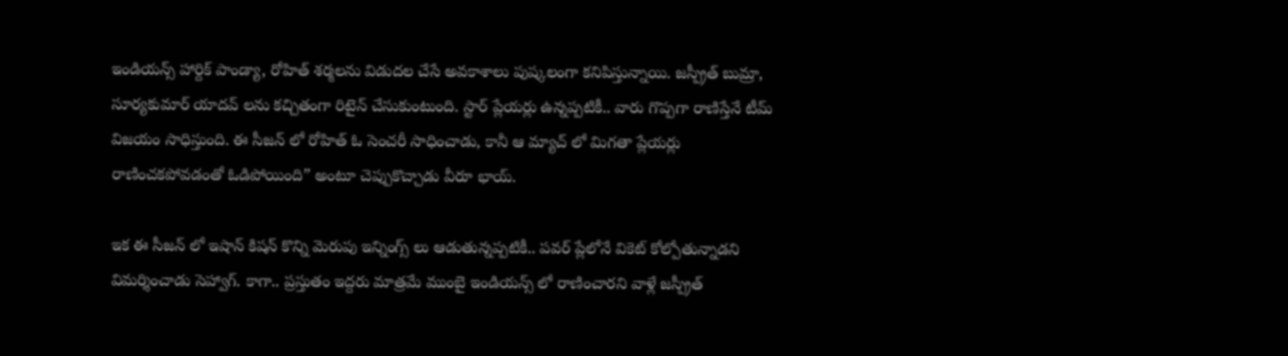ఇండియన్స్ హార్దిక్ పాండ్యా, రోహిత్ శర్మలను విడుదల చేసే అవకాశాలు పుష్కలంగా కనిపిస్తున్నాయి. జస్ప్రీత్ బుమ్రా, సూర్యకుమార్ యాదవ్ లను కచ్చితంగా రిటైన్ చేసుకుంటుంది. స్టార్ ప్లేయర్లు ఉన్నప్పటికీ.. వారు గొప్పగా రాణిస్తేనే టీమ్ విజయం సాధిస్తుంది. ఈ సీజన్ లో రోహిత్ ఓ సెంచరీ సాధించాడు, కానీ ఆ మ్యాచ్ లో మిగతా ప్లేయర్లు రాణించకపోవడంతో ఓడిపోయింది” అంటూ చెప్పుకొచ్చాడు వీరూ భాయ్.

ఇక ఈ సీజన్ లో ఇషాన్ కిషన్ కొన్ని మెరుపు ఇన్నింగ్స్ లు ఆడుతున్నప్పటికీ.. పవర్ ప్లేలోనే వికెట్ కోల్పోతున్నాడని విమర్శించాడు సెహ్వాగ్. కాగా.. ప్రస్తుతం ఇద్దరు మాత్రమే ముంబై ఇండియన్స్ లో రాణించారని వాళ్లే జస్ప్రీత్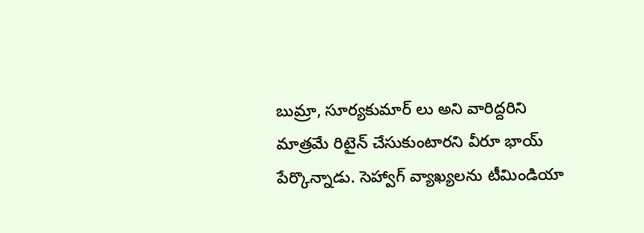బుమ్రా, సూర్యకుమార్ లు అని వారిద్దరిని మాత్రమే రిటైన్ చేసుకుంటారని వీరూ భాయ్ పేర్కొన్నాడు. సెహ్వాగ్ వ్యాఖ్యలను టీమిండియా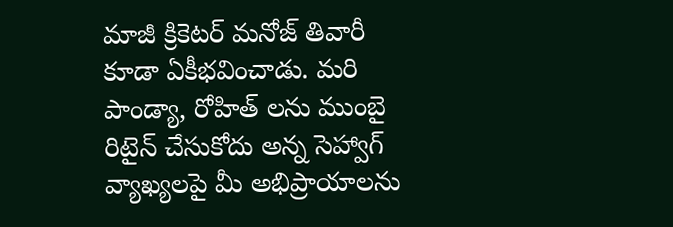మాజీ క్రికెటర్ మనోజ్ తివారీ కూడా ఏకీభవించాడు. మరి పాండ్యా, రోహిత్ లను ముంబై రిటైన్ చేసుకోదు అన్న సెహ్వాగ్ వ్యాఖ్యలపై మీ అభిప్రాయాలను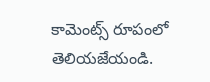కామెంట్స్ రూపంలో తెలియజేయండి.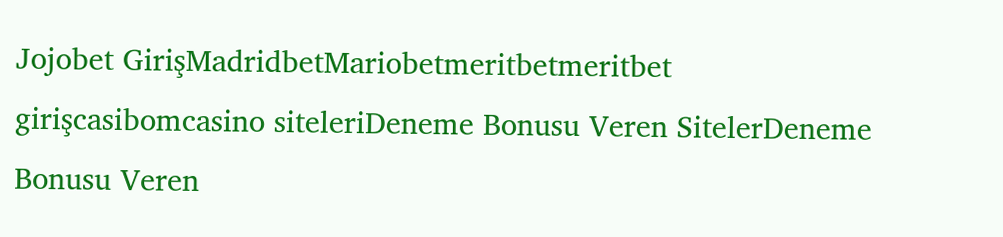Jojobet GirişMadridbetMariobetmeritbetmeritbet girişcasibomcasino siteleriDeneme Bonusu Veren SitelerDeneme Bonusu Veren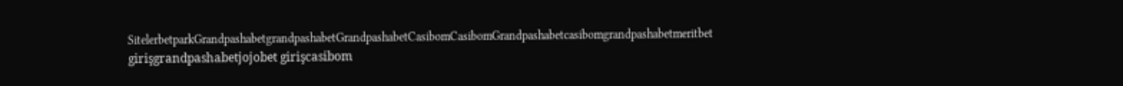SitelerbetparkGrandpashabetgrandpashabetGrandpashabetCasibomCasibomGrandpashabetcasibomgrandpashabetmeritbet girişgrandpashabetjojobet girişcasibom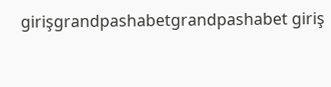girişgrandpashabetgrandpashabet giriş